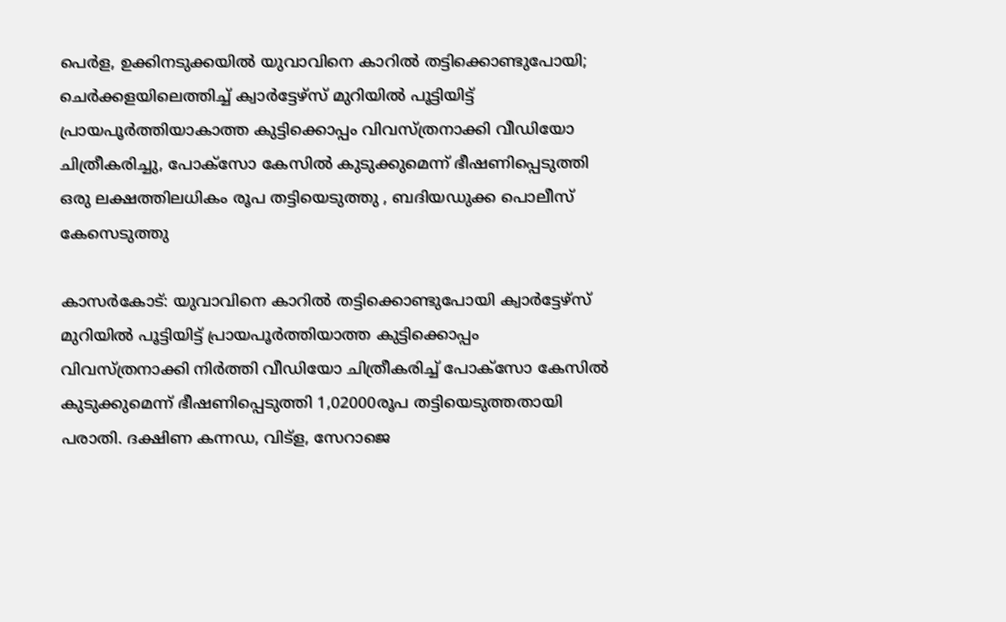പെര്‍ള, ഉക്കിനടുക്കയില്‍ യുവാവിനെ കാറില്‍ തട്ടിക്കൊണ്ടുപോയി; ചെര്‍ക്കളയിലെത്തിച്ച് ക്വാര്‍ട്ടേഴ്‌സ് മുറിയിൽ പൂട്ടിയിട്ട് പ്രായപൂര്‍ത്തിയാകാത്ത കുട്ടിക്കൊപ്പം വിവസ്ത്രനാക്കി വീഡിയോ ചിത്രീകരിച്ചു, പോക്‌സോ കേസില്‍ കുടുക്കുമെന്ന് ഭീഷണിപ്പെടുത്തി ഒരു ലക്ഷത്തിലധികം രൂപ തട്ടിയെടുത്തു , ബദിയഡുക്ക പൊലീസ് കേസെടുത്തു

കാസര്‍കോട്: യുവാവിനെ കാറില്‍ തട്ടിക്കൊണ്ടുപോയി ക്വാര്‍ട്ടേഴ്‌സ് മുറിയില്‍ പൂട്ടിയിട്ട് പ്രായപൂര്‍ത്തിയാത്ത കുട്ടിക്കൊപ്പം വിവസ്ത്രനാക്കി നിര്‍ത്തി വീഡിയോ ചിത്രീകരിച്ച് പോക്‌സോ കേസില്‍ കുടുക്കുമെന്ന് ഭീഷണിപ്പെടുത്തി 1,02000രൂപ തട്ടിയെടുത്തതായി പരാതി. ദക്ഷിണ കന്നഡ, വിട്‌ള, സേറാജെ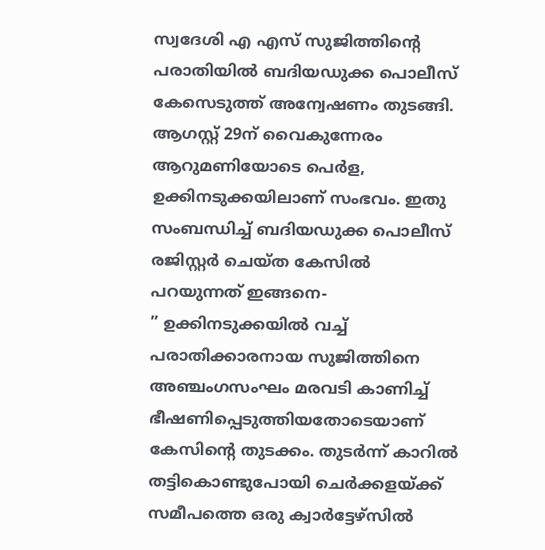സ്വദേശി എ എസ് സുജിത്തിന്റെ പരാതിയില്‍ ബദിയഡുക്ക പൊലീസ് കേസെടുത്ത് അന്വേഷണം തുടങ്ങി.
ആഗസ്റ്റ് 29ന് വൈകുന്നേരം ആറുമണിയോടെ പെര്‍ള, ഉക്കിനടുക്കയിലാണ് സംഭവം. ഇതു സംബന്ധിച്ച് ബദിയഡുക്ക പൊലീസ് രജിസ്റ്റര്‍ ചെയ്ത കേസില്‍ പറയുന്നത് ഇങ്ങനെ-
” ഉക്കിനടുക്കയില്‍ വച്ച് പരാതിക്കാരനായ സുജിത്തിനെ അഞ്ചംഗസംഘം മരവടി കാണിച്ച് ഭീഷണിപ്പെടുത്തിയതോടെയാണ് കേസിന്റെ തുടക്കം. തുടര്‍ന്ന് കാറില്‍ തട്ടികൊണ്ടുപോയി ചെര്‍ക്കളയ്ക്ക് സമീപത്തെ ഒരു ക്വാര്‍ട്ടേഴ്‌സില്‍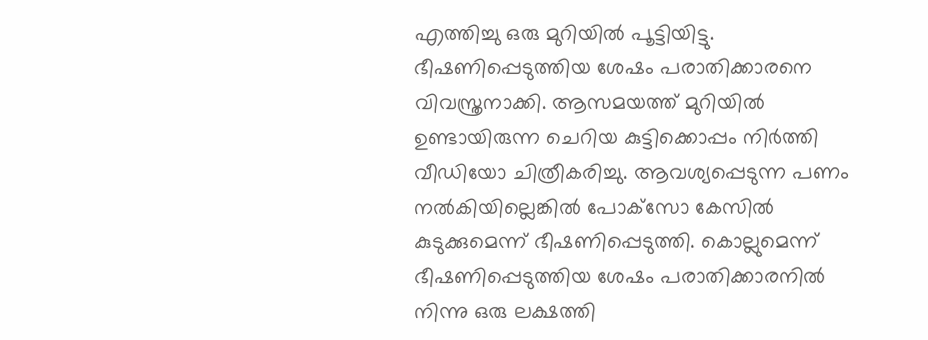എത്തിച്ചു ഒരു മുറിയില്‍ പൂട്ടിയിട്ടു. ഭീഷണിപ്പെടുത്തിയ ശേഷം പരാതിക്കാരനെ വിവസ്ത്രനാക്കി. ആസമയത്ത് മുറിയില്‍ ഉണ്ടായിരുന്ന ചെറിയ കുട്ടിക്കൊപ്പം നിര്‍ത്തി വീഡിയോ ചിത്രീകരിച്ചു. ആവശ്യപ്പെടുന്ന പണം നല്‍കിയില്ലെങ്കില്‍ പോക്‌സോ കേസില്‍ കുടുക്കുമെന്ന് ഭീഷണിപ്പെടുത്തി. കൊല്ലുമെന്ന് ഭീഷണിപ്പെടുത്തിയ ശേഷം പരാതിക്കാരനില്‍ നിന്നു ഒരു ലക്ഷത്തി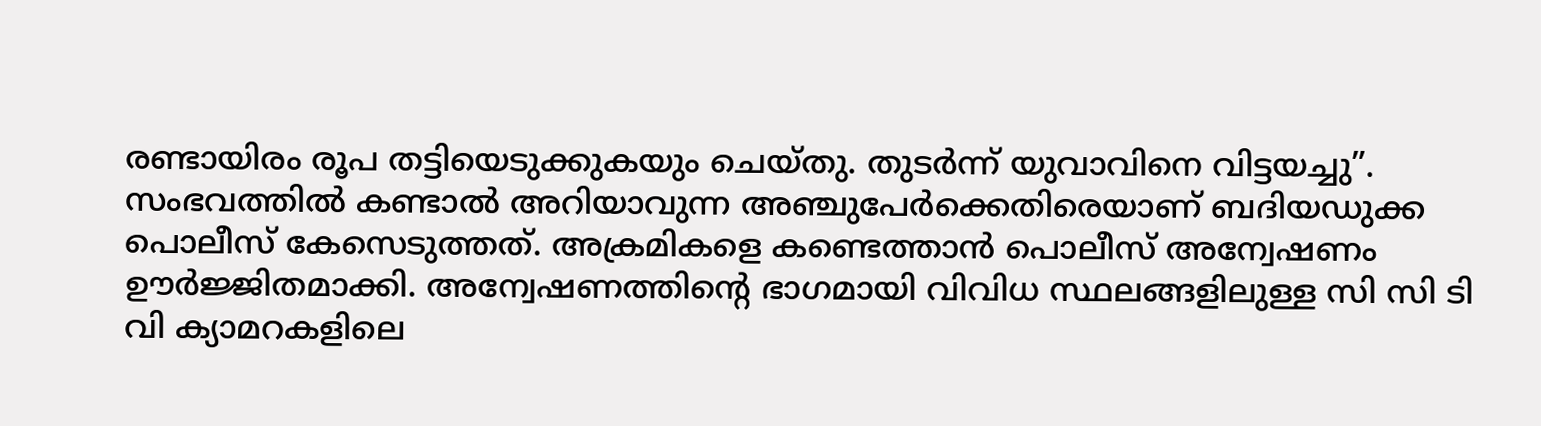രണ്ടായിരം രൂപ തട്ടിയെടുക്കുകയും ചെയ്തു. തുടര്‍ന്ന് യുവാവിനെ വിട്ടയച്ചു”.
സംഭവത്തില്‍ കണ്ടാല്‍ അറിയാവുന്ന അഞ്ചുപേര്‍ക്കെതിരെയാണ് ബദിയഡുക്ക പൊലീസ് കേസെടുത്തത്. അക്രമികളെ കണ്ടെത്താന്‍ പൊലീസ് അന്വേഷണം ഊര്‍ജ്ജിതമാക്കി. അന്വേഷണത്തിന്റെ ഭാഗമായി വിവിധ സ്ഥലങ്ങളിലുള്ള സി സി ടി വി ക്യാമറകളിലെ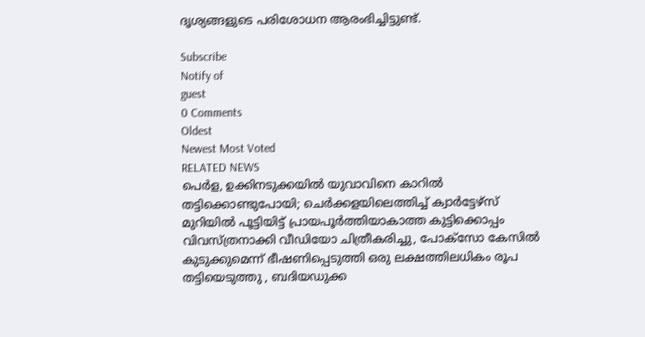ദൃശ്യങ്ങളുടെ പരിശോധന ആരംഭിച്ചിട്ടുണ്ട്.

Subscribe
Notify of
guest
0 Comments
Oldest
Newest Most Voted
RELATED NEWS
പെര്‍ള, ഉക്കിനടുക്കയില്‍ യുവാവിനെ കാറില്‍ തട്ടിക്കൊണ്ടുപോയി; ചെര്‍ക്കളയിലെത്തിച്ച് ക്വാര്‍ട്ടേഴ്‌സ് മുറിയിൽ പൂട്ടിയിട്ട് പ്രായപൂര്‍ത്തിയാകാത്ത കുട്ടിക്കൊപ്പം വിവസ്ത്രനാക്കി വീഡിയോ ചിത്രീകരിച്ചു, പോക്‌സോ കേസില്‍ കുടുക്കുമെന്ന് ഭീഷണിപ്പെടുത്തി ഒരു ലക്ഷത്തിലധികം രൂപ തട്ടിയെടുത്തു , ബദിയഡുക്ക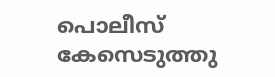പൊലീസ് കേസെടുത്തു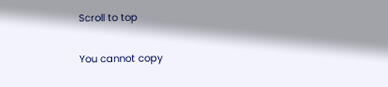Scroll to top

You cannot copy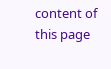content of this page